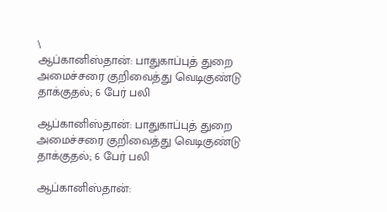\
ஆப்கானிஸ்தான்: பாதுகாப்புத் துறை அமைச்சரை குறிவைத்து வெடிகுண்டு தாக்குதல்; 6 பேர் பலி

ஆப்கானிஸ்தான்: பாதுகாப்புத் துறை அமைச்சரை குறிவைத்து வெடிகுண்டு தாக்குதல்; 6 பேர் பலி

ஆப்கானிஸ்தான்: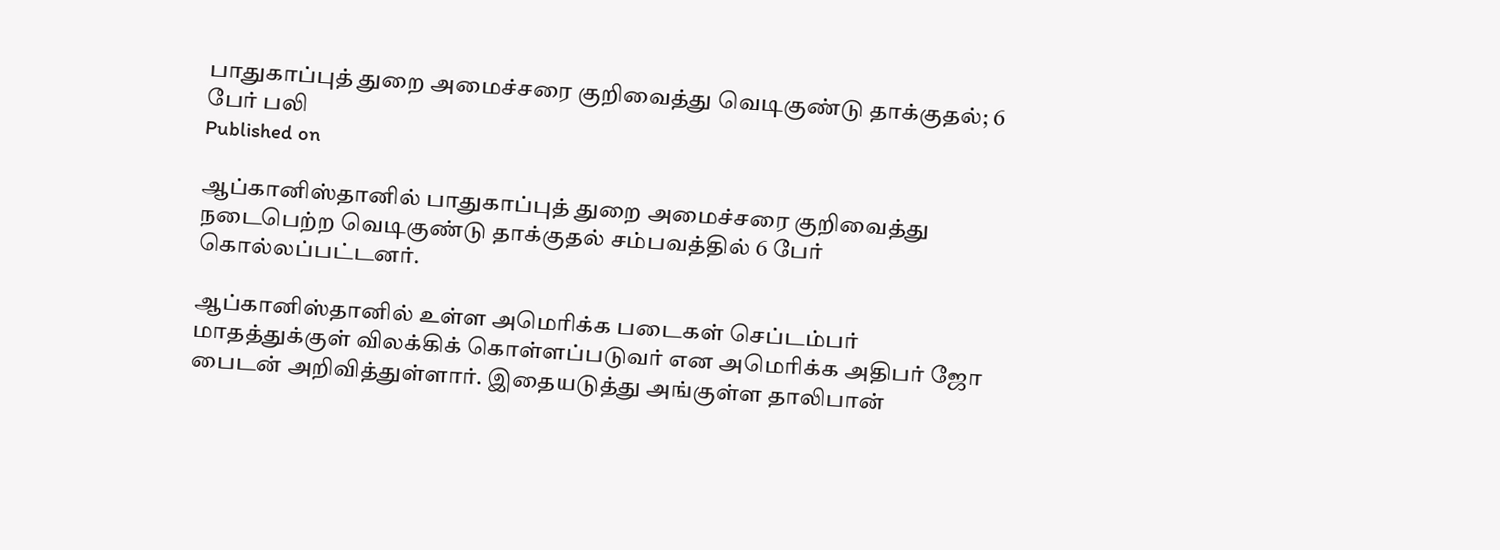பாதுகாப்புத் துறை அமைச்சரை குறிவைத்து வெடிகுண்டு தாக்குதல்; 6 பேர் பலி
Published on

ஆப்கானிஸ்தானில் பாதுகாப்புத் துறை அமைச்சரை குறிவைத்து நடைபெற்ற வெடிகுண்டு தாக்குதல் சம்பவத்தில் 6 பேர் கொல்லப்பட்டனர்.

ஆப்கானிஸ்தானில் உள்ள அமெரிக்க படைகள் செப்டம்பர் மாதத்துக்குள் விலக்கிக் கொள்ளப்படுவர் என அமெரிக்க அதிபர் ஜோ பைடன் அறிவித்துள்ளார். இதையடுத்து அங்குள்ள தாலிபான்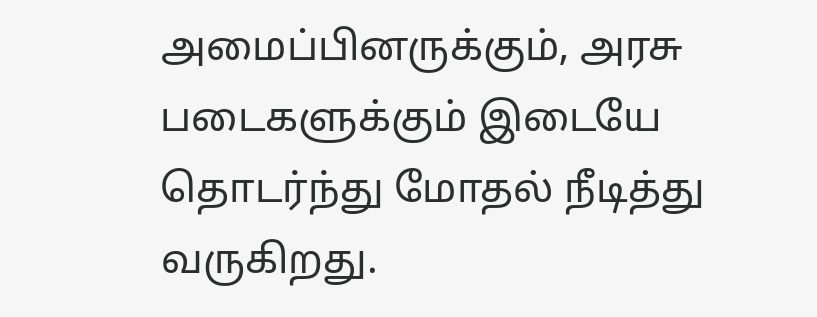அமைப்பினருக்கும், அரசு படைகளுக்கும் இடையே தொடர்ந்து மோதல் நீடித்து வருகிறது.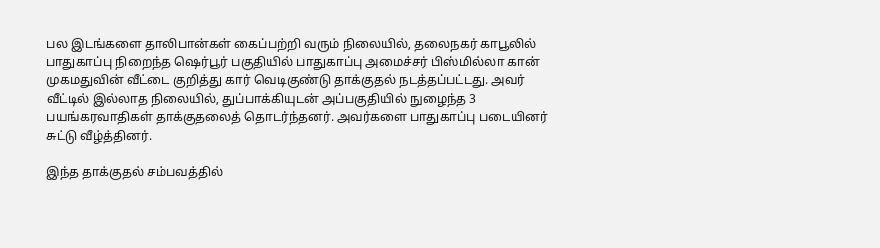பல இடங்களை தாலிபான்கள் கைப்பற்றி வரும் நிலையில், தலைநகர் காபூலில் பாதுகாப்பு நிறைந்த ஷெர்பூர் பகுதியில் பாதுகாப்பு அமைச்சர் பிஸ்மில்லா கான் முகமதுவின் வீட்டை குறித்து கார் வெடிகுண்டு தாக்குதல் நடத்தப்பட்டது. அவர் வீட்டில் இல்லாத நிலையில், துப்பாக்கியுடன் அப்பகுதியில் நுழைந்த 3 பயங்கரவாதிகள் தாக்குதலைத் தொடர்ந்தனர். அவர்களை பாதுகாப்பு படையினர் சுட்டு வீழ்த்தினர்.

இந்த தாக்குதல் சம்பவத்தில்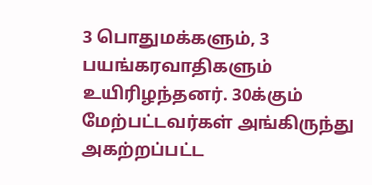3 பொதுமக்களும், 3 பயங்கரவாதிகளும் உயிரிழந்தனர். 30க்கும் மேற்பட்டவர்கள் அங்கிருந்து அகற்றப்பட்ட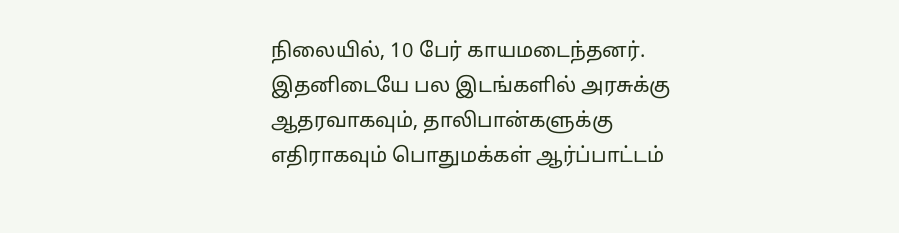நிலையில், 10 பேர் காயமடைந்தனர். இதனிடையே பல இடங்களில் அரசுக்கு ஆதரவாகவும், தாலிபான்களுக்கு எதிராகவும் பொதுமக்கள் ஆர்ப்பாட்டம்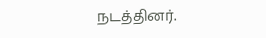நடத்தினர்.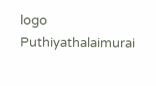logo
Puthiyathalaimurai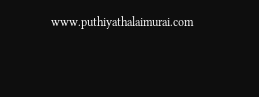www.puthiyathalaimurai.com